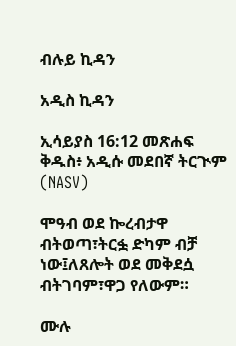ብሉይ ኪዳን

አዲስ ኪዳን

ኢሳይያስ 16:12 መጽሐፍ ቅዱስ፥ አዲሱ መደበኛ ትርጒም (NASV)

ሞዓብ ወደ ኰረብታዋ ብትወጣ፣ትርፏ ድካም ብቻ ነው፤ለጸሎት ወደ መቅደሷ ብትገባም፣ዋጋ የለውም።

ሙሉ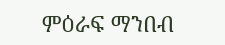ምዕራፍ ማንበብ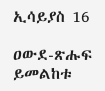ኢሳይያስ 16

ዐውደ-ጽሑፍ ይመልከቱ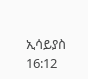ኢሳይያስ 16:12